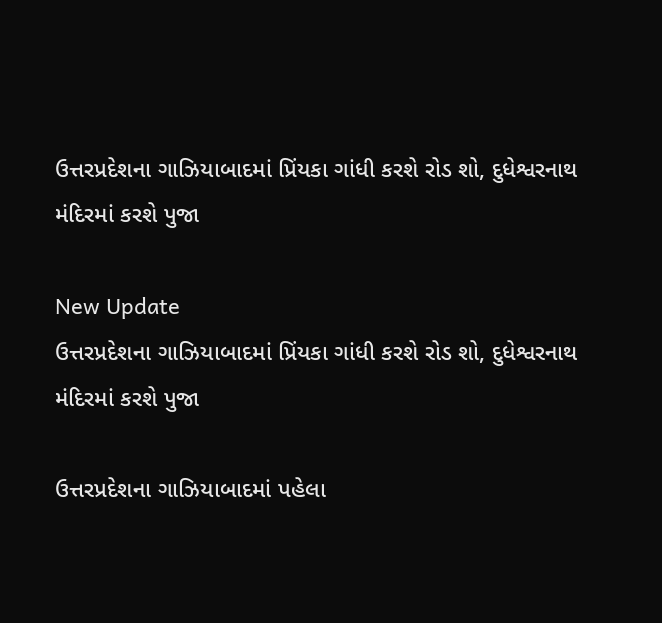ઉત્તરપ્રદેશના ગાઝિયાબાદમાં પ્રિંયકા ગાંધી કરશે રોડ શો, દુધેશ્વરનાથ મંદિરમાં કરશે પુજા

New Update
ઉત્તરપ્રદેશના ગાઝિયાબાદમાં પ્રિંયકા ગાંધી કરશે રોડ શો, દુધેશ્વરનાથ મંદિરમાં કરશે પુજા

ઉત્તરપ્રદેશના ગાઝિયાબાદમાં પહેલા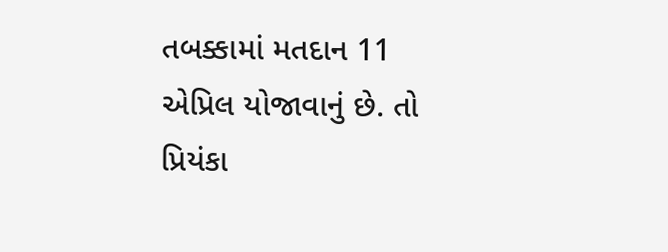તબક્કામાં મતદાન 11 એપ્રિલ યોજાવાનું છે. તો પ્રિયંકા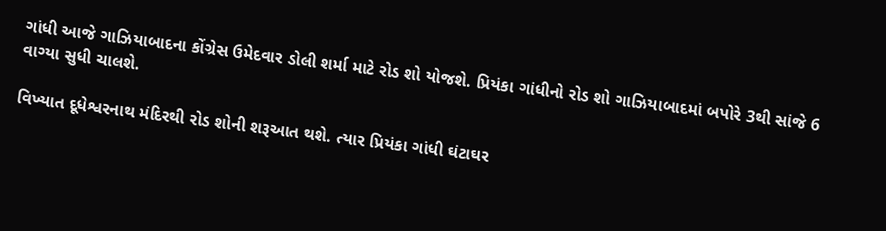ગાંધી આજે ગાઝિયાબાદના કોંગ્રેસ ઉમેદવાર ડોલી શર્મા માટે રોડ શો યોજશે. પ્રિયંકા ગાંધીનો રોડ શો ગાઝિયાબાદમાં બપોરે 3થી સાંજે 6 વાગ્યા સુધી ચાલશે.

વિખ્યાત દૂધેશ્વરનાથ મંદિરથી રોડ શોની શરૂઆત થશે. ત્યાર પ્રિયંકા ગાંધી ઘંટાઘર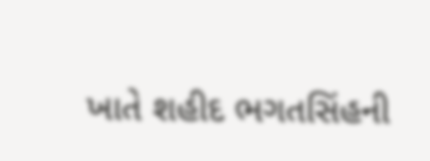ખાતે શહીદ ભગતસિંહની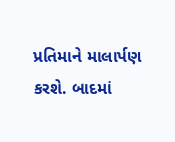પ્રતિમાને માલાર્પણ કરશે. બાદમાં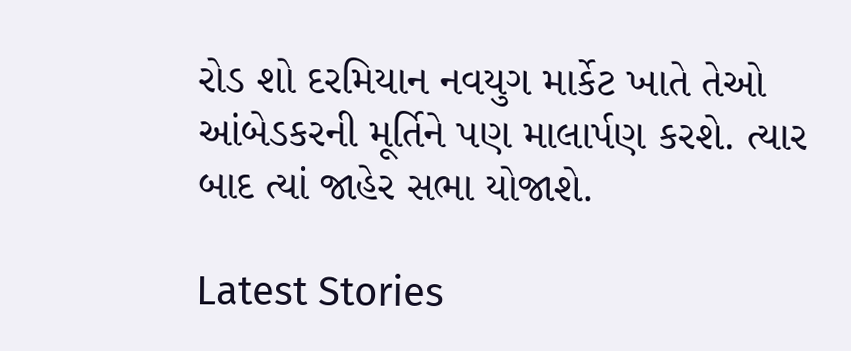રોડ શો દરમિયાન નવયુગ માર્કેટ ખાતે તેઓ આંબેડકરની મૂર્તિને પણ માલાર્પણ કરશે. ત્યાર બાદ ત્યાં જાહેર સભા યોજાશે.

Latest Stories